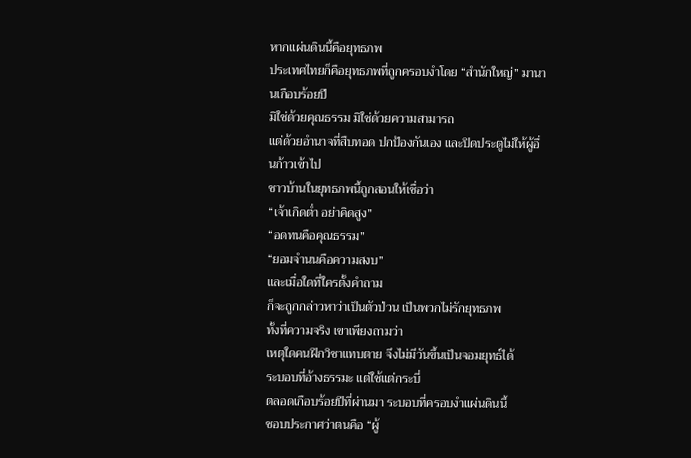หากแผ่นดินนี้คือยุทธภพ
ประเทศไทยก็คือยุทธภพที่ถูกครอบงำโดย “สำนักใหญ่” มานานเกือบร้อยปี
มิใช่ด้วยคุณธรรม มิใช่ด้วยความสามารถ
แต่ด้วยอำนาจที่สืบทอด ปกป้องกันเอง และปิดประตูไม่ให้ผู้อื่นก้าวเข้าไป
ชาวบ้านในยุทธภพนี้ถูกสอนให้เชื่อว่า
“เจ้าเกิดต่ำ อย่าคิดสูง”
“อดทนคือคุณธรรม”
“ยอมจำนนคือความสงบ”
และเมื่อใดที่ใครตั้งคำถาม
ก็จะถูกกล่าวหาว่าเป็นตัวป่วน เป็นพวกไม่รักยุทธภพ
ทั้งที่ความจริง เขาเพียงถามว่า
เหตุใดคนฝึกวิชาแทบตาย จึงไม่มีวันขึ้นเป็นจอมยุทธ์ได้
ระบอบที่อ้างธรรมะ แต่ใช้แต่กระบี่
ตลอดเกือบร้อยปีที่ผ่านมา ระบอบที่ครอบงำแผ่นดินนี้
ชอบประกาศว่าตนคือ “ผู้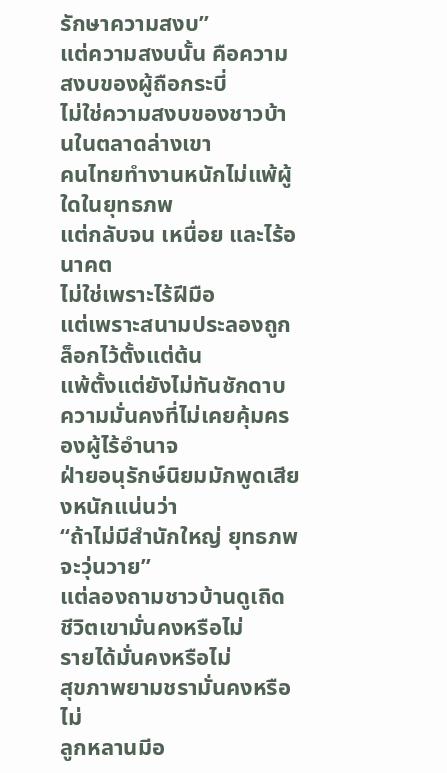รักษาความสงบ”
แต่ความสงบนั้น คือความสงบของผู้ถือกระบี่
ไม่ใช่ความสงบของชาวบ้านในตลาดล่างเขา
คนไทยทำงานหนักไม่แพ้ผู้ใดในยุทธภพ
แต่กลับจน เหนื่อย และไร้อนาคต
ไม่ใช่เพราะไร้ฝีมือ
แต่เพราะสนามประลองถูกล็อกไว้ตั้งแต่ต้น
แพ้ตั้งแต่ยังไม่ทันชักดาบ
ความมั่นคงที่ไม่เคยคุ้มครองผู้ไร้อำนาจ
ฝ่ายอนุรักษ์นิยมมักพูดเสียงหนักแน่นว่า
“ถ้าไม่มีสำนักใหญ่ ยุทธภพจะวุ่นวาย”
แต่ลองถามชาวบ้านดูเถิด
ชีวิตเขามั่นคงหรือไม่
รายได้มั่นคงหรือไม่
สุขภาพยามชรามั่นคงหรือไม่
ลูกหลานมีอ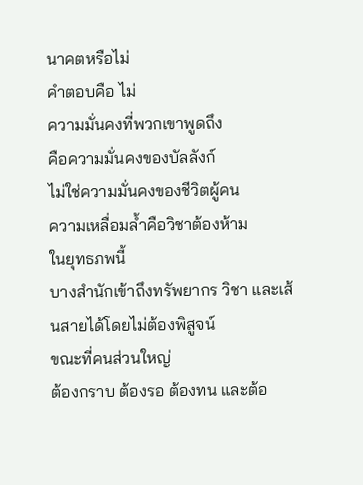นาคตหรือไม่
คำตอบคือ ไม่
ความมั่นคงที่พวกเขาพูดถึง
คือความมั่นคงของบัลลังก์
ไม่ใช่ความมั่นคงของชีวิตผู้คน
ความเหลื่อมล้ำคือวิชาต้องห้าม
ในยุทธภพนี้
บางสำนักเข้าถึงทรัพยากร วิชา และเส้นสายได้โดยไม่ต้องพิสูจน์
ขณะที่คนส่วนใหญ่
ต้องกราบ ต้องรอ ต้องทน และต้อ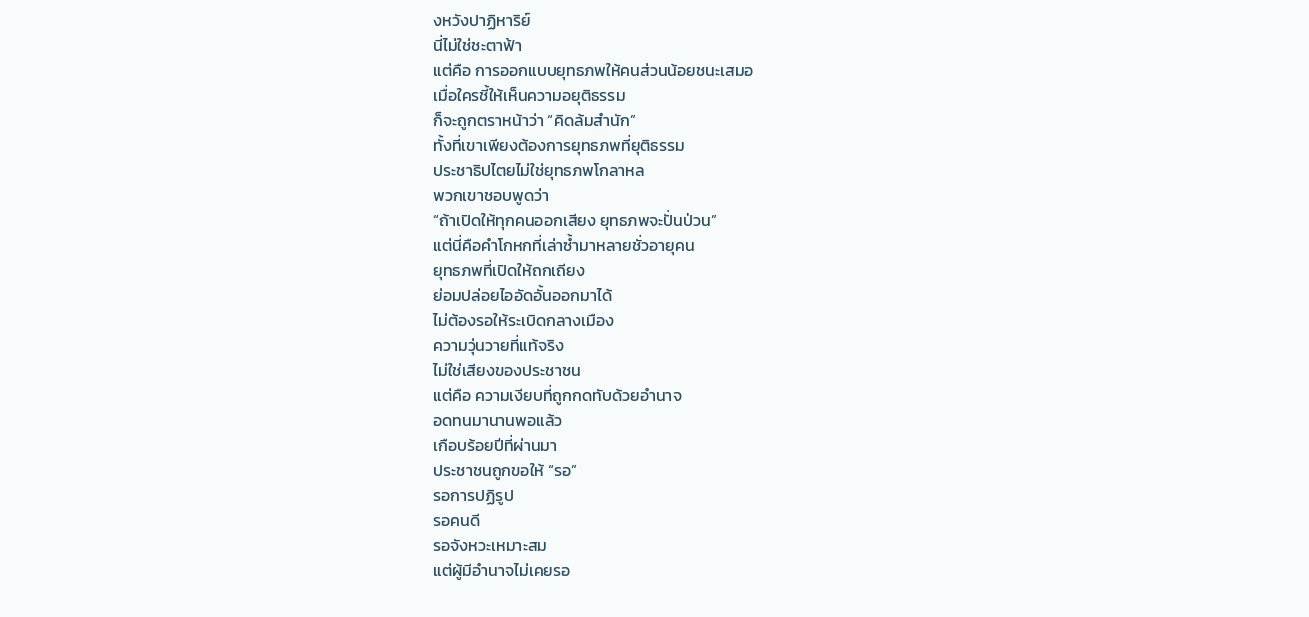งหวังปาฏิหาริย์
นี่ไม่ใช่ชะตาฟ้า
แต่คือ การออกแบบยุทธภพให้คนส่วนน้อยชนะเสมอ
เมื่อใครชี้ให้เห็นความอยุติธรรม
ก็จะถูกตราหน้าว่า “คิดล้มสำนัก”
ทั้งที่เขาเพียงต้องการยุทธภพที่ยุติธรรม
ประชาธิปไตยไม่ใช่ยุทธภพโกลาหล
พวกเขาชอบพูดว่า
“ถ้าเปิดให้ทุกคนออกเสียง ยุทธภพจะปั่นป่วน”
แต่นี่คือคำโกหกที่เล่าซ้ำมาหลายชั่วอายุคน
ยุทธภพที่เปิดให้ถกเถียง
ย่อมปล่อยไออัดอั้นออกมาได้
ไม่ต้องรอให้ระเบิดกลางเมือง
ความวุ่นวายที่แท้จริง
ไม่ใช่เสียงของประชาชน
แต่คือ ความเงียบที่ถูกกดทับด้วยอำนาจ
อดทนมานานพอแล้ว
เกือบร้อยปีที่ผ่านมา
ประชาชนถูกขอให้ “รอ”
รอการปฏิรูป
รอคนดี
รอจังหวะเหมาะสม
แต่ผู้มีอำนาจไม่เคยรอ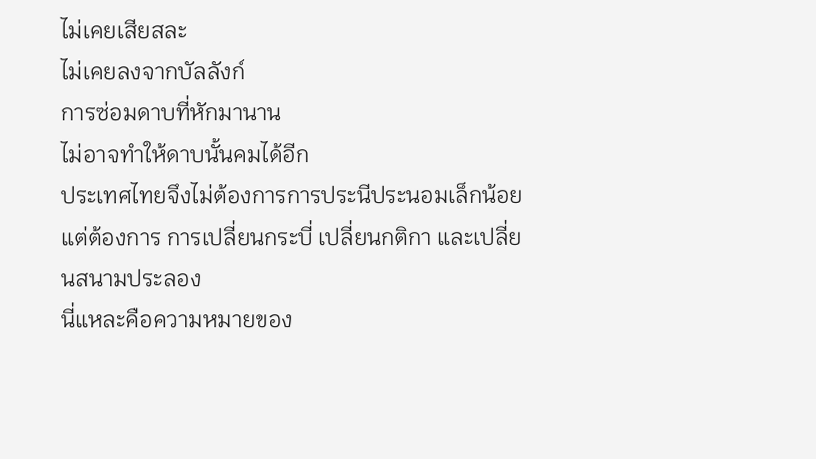ไม่เคยเสียสละ
ไม่เคยลงจากบัลลังก์
การซ่อมดาบที่หักมานาน
ไม่อาจทำให้ดาบนั้นคมได้อีก
ประเทศไทยจึงไม่ต้องการการประนีประนอมเล็กน้อย
แต่ต้องการ การเปลี่ยนกระบี่ เปลี่ยนกติกา และเปลี่ยนสนามประลอง
นี่แหละคือความหมายของ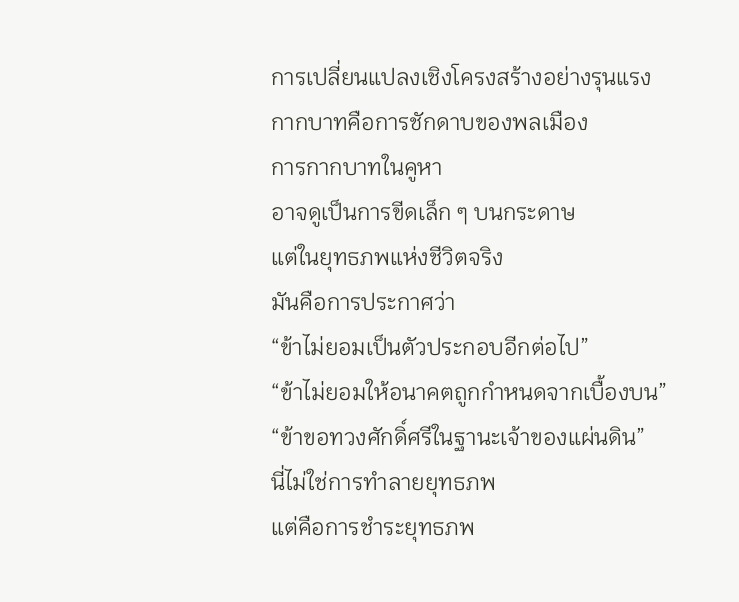การเปลี่ยนแปลงเชิงโครงสร้างอย่างรุนแรง
กากบาทคือการชักดาบของพลเมือง
การกากบาทในคูหา
อาจดูเป็นการขีดเล็ก ๆ บนกระดาษ
แต่ในยุทธภพแห่งชีวิตจริง
มันคือการประกาศว่า
“ข้าไม่ยอมเป็นตัวประกอบอีกต่อไป”
“ข้าไม่ยอมให้อนาคตถูกกำหนดจากเบื้องบน”
“ข้าขอทวงศักดิ์ศรีในฐานะเจ้าของแผ่นดิน”
นี่ไม่ใช่การทำลายยุทธภพ
แต่คือการชำระยุทธภพ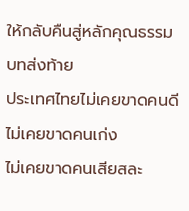ให้กลับคืนสู่หลักคุณธรรม
บทส่งท้าย
ประเทศไทยไม่เคยขาดคนดี
ไม่เคยขาดคนเก่ง
ไม่เคยขาดคนเสียสละ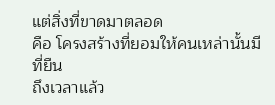แต่สิ่งที่ขาดมาตลอด
คือ โครงสร้างที่ยอมให้คนเหล่านั้นมีที่ยืน
ถึงเวลาแล้ว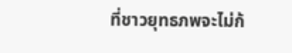ที่ชาวยุทธภพจะไม่ก้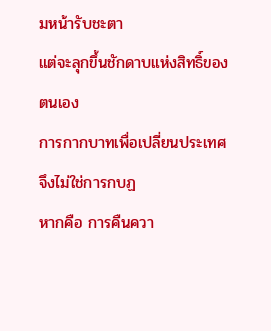มหน้ารับชะตา
แต่จะลุกขึ้นชักดาบแห่งสิทธิ์ของตนเอง
การกากบาทเพื่อเปลี่ยนประเทศ
จึงไม่ใช่การกบฏ
หากคือ การคืนควา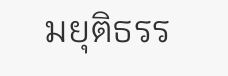มยุติธรร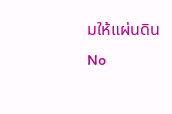มให้แผ่นดิน
No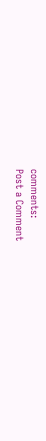comments:
Post a Comment